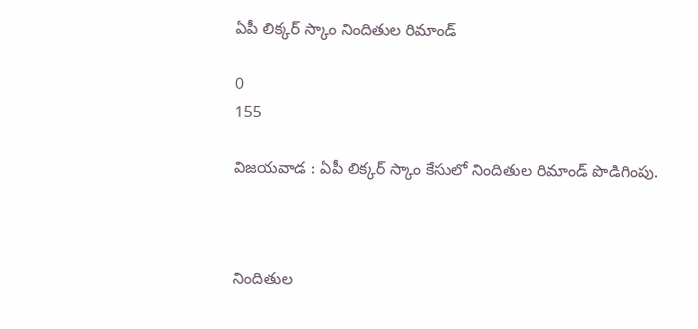ఏపీ లిక్కర్ స్కాం నిందితుల రిమాండ్

0
155

విజయవాడ : ఏపీ లిక్కర్‌ స్కాం కేసులో నిందితుల రిమాండ్‌ పొడిగింపు.



నిందితుల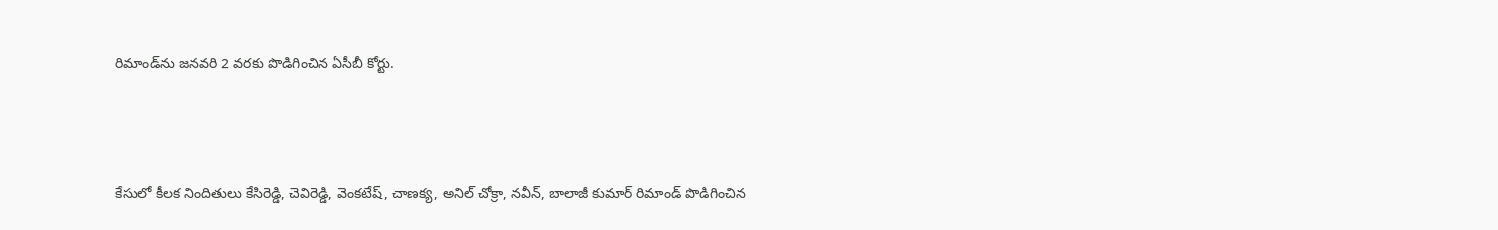రిమాండ్‌ను జనవరి 2 వరకు పొడిగించిన ఏసీబీ కోర్టు.



కేసులో కీలక నిందితులు కేసిరెడ్డి, చెవిరెడ్డి, వెంకటేష్‌, చాణక్య, అనిల్‌ చోక్రా, నవీన్‌, బాలాజీ కుమార్‌ రిమాండ్‌ పొడిగించిన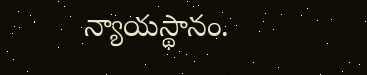న్యాయస్థానం.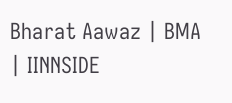Bharat Aawaz | BMA | IINNSIDE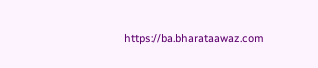https://ba.bharataawaz.com